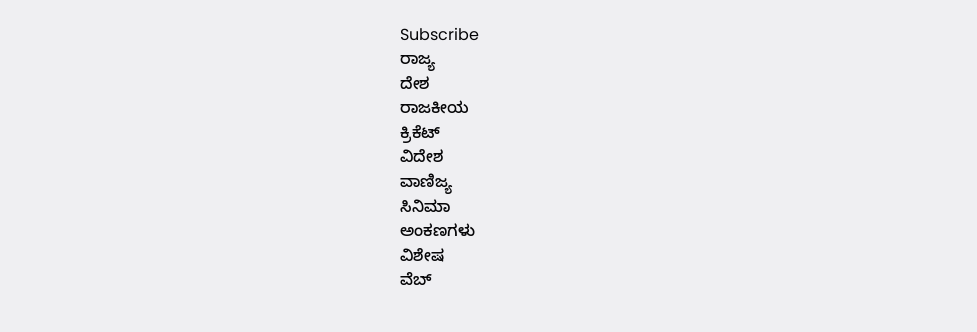Subscribe
ರಾಜ್ಯ
ದೇಶ
ರಾಜಕೀಯ
ಕ್ರಿಕೆಟ್
ವಿದೇಶ
ವಾಣಿಜ್ಯ
ಸಿನಿಮಾ
ಅಂಕಣಗಳು
ವಿಶೇಷ
ವೆಬ್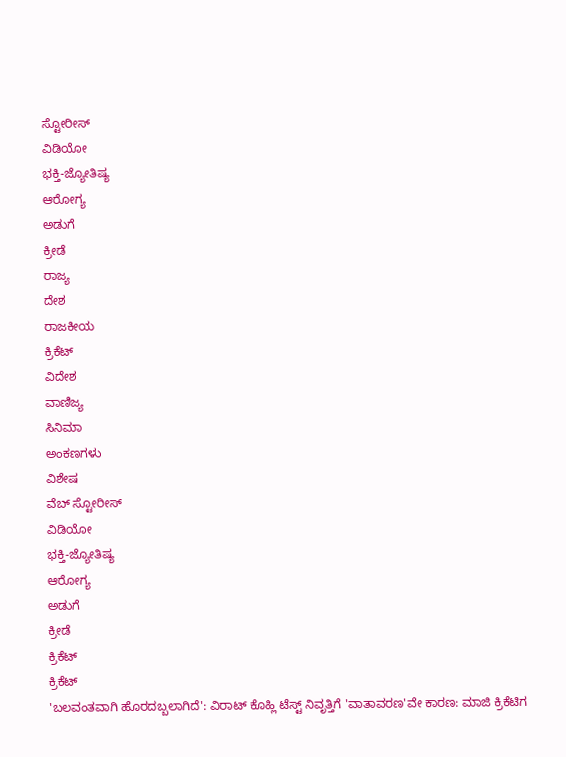ಸ್ಟೋರೀಸ್
ವಿಡಿಯೋ
ಭಕ್ತಿ-ಜ್ಯೋತಿಷ್ಯ
ಆರೋಗ್ಯ
ಅಡುಗೆ
ಕ್ರೀಡೆ
ರಾಜ್ಯ
ದೇಶ
ರಾಜಕೀಯ
ಕ್ರಿಕೆಟ್
ವಿದೇಶ
ವಾಣಿಜ್ಯ
ಸಿನಿಮಾ
ಅಂಕಣಗಳು
ವಿಶೇಷ
ವೆಬ್ ಸ್ಟೋರೀಸ್
ವಿಡಿಯೋ
ಭಕ್ತಿ-ಜ್ಯೋತಿಷ್ಯ
ಆರೋಗ್ಯ
ಅಡುಗೆ
ಕ್ರೀಡೆ
ಕ್ರಿಕೆಟ್
ಕ್ರಿಕೆಟ್
'ಬಲವಂತವಾಗಿ ಹೊರದಬ್ಬಲಾಗಿದೆ': ವಿರಾಟ್ ಕೊಹ್ಲಿ ಟೆಸ್ಟ್ ನಿವೃತ್ತಿಗೆ 'ವಾತಾವರಣ'ವೇ ಕಾರಣ: ಮಾಜಿ ಕ್ರಿಕೆಟಿಗ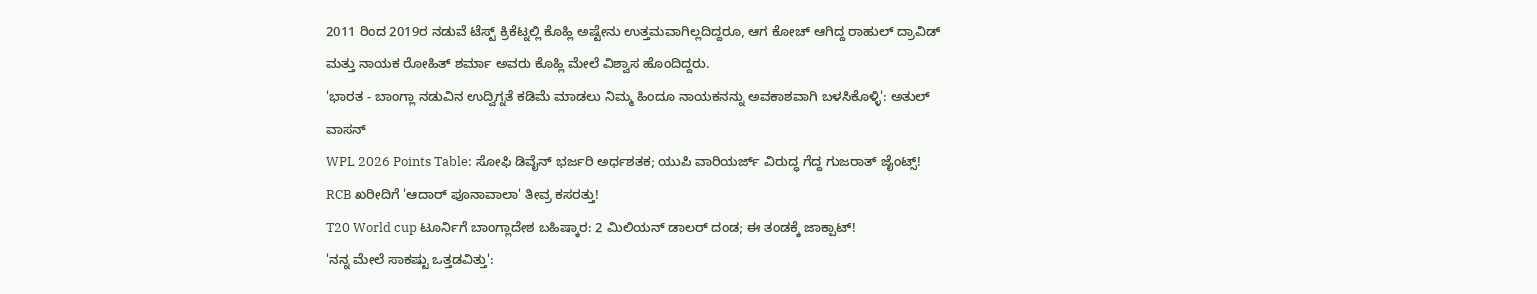2011 ರಿಂದ 2019ರ ನಡುವೆ ಟೆಸ್ಟ್ ಕ್ರಿಕೆಟ್ನಲ್ಲಿ ಕೊಹ್ಲಿ ಅಷ್ಟೇನು ಉತ್ತಮವಾಗಿಲ್ಲದಿದ್ದರೂ, ಆಗ ಕೋಚ್ ಆಗಿದ್ದ ರಾಹುಲ್ ದ್ರಾವಿಡ್ ಮತ್ತು ನಾಯಕ ರೋಹಿತ್ ಶರ್ಮಾ ಅವರು ಕೊಹ್ಲಿ ಮೇಲೆ ವಿಶ್ವಾಸ ಹೊಂದಿದ್ದರು.
'ಭಾರತ - ಬಾಂಗ್ಲಾ ನಡುವಿನ ಉದ್ವಿಗ್ನತೆ ಕಡಿಮೆ ಮಾಡಲು ನಿಮ್ಮ ಹಿಂದೂ ನಾಯಕನನ್ನು ಅವಕಾಶವಾಗಿ ಬಳಸಿಕೊಳ್ಳಿ': ಅತುಲ್ ವಾಸನ್
WPL 2026 Points Table: ಸೋಫಿ ಡಿವೈನ್ ಭರ್ಜರಿ ಅರ್ಧಶತಕ; ಯುಪಿ ವಾರಿಯರ್ಜ್ ವಿರುದ್ಧ ಗೆದ್ದ ಗುಜರಾತ್ ಜೈಂಟ್ಸ್!
RCB ಖರೀದಿಗೆ 'ಆದಾರ್ ಪೂನಾವಾಲಾ' ತೀವ್ರ ಕಸರತ್ತು!
T20 World cup ಟೂರ್ನಿಗೆ ಬಾಂಗ್ಲಾದೇಶ ಬಹಿಷ್ಕಾರ: 2 ಮಿಲಿಯನ್ ಡಾಲರ್ ದಂಡ; ಈ ತಂಡಕ್ಕೆ ಜಾಕ್ಪಾಟ್!
'ನನ್ನ ಮೇಲೆ ಸಾಕಷ್ಟು ಒತ್ತಡವಿತ್ತು':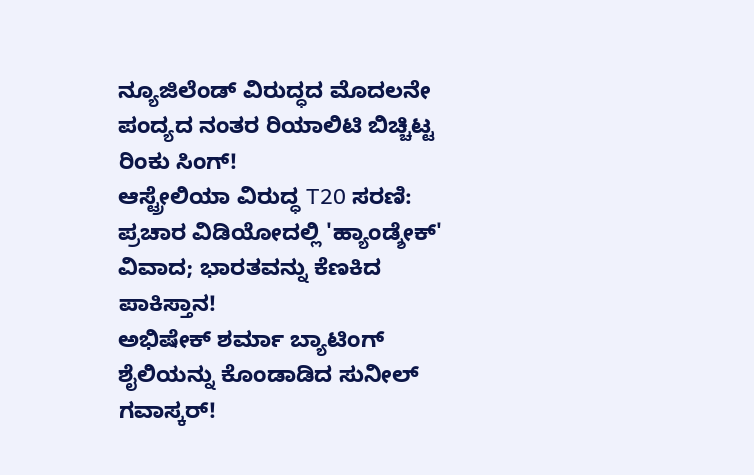ನ್ಯೂಜಿಲೆಂಡ್ ವಿರುದ್ಧದ ಮೊದಲನೇ ಪಂದ್ಯದ ನಂತರ ರಿಯಾಲಿಟಿ ಬಿಚ್ಚಿಟ್ಟ ರಿಂಕು ಸಿಂಗ್!
ಆಸ್ಟ್ರೇಲಿಯಾ ವಿರುದ್ಧ T20 ಸರಣಿ: ಪ್ರಚಾರ ವಿಡಿಯೋದಲ್ಲಿ 'ಹ್ಯಾಂಡ್ಶೇಕ್' ವಿವಾದ; ಭಾರತವನ್ನು ಕೆಣಕಿದ ಪಾಕಿಸ್ತಾನ!
ಅಭಿಷೇಕ್ ಶರ್ಮಾ ಬ್ಯಾಟಿಂಗ್ ಶೈಲಿಯನ್ನು ಕೊಂಡಾಡಿದ ಸುನೀಲ್ ಗವಾಸ್ಕರ್!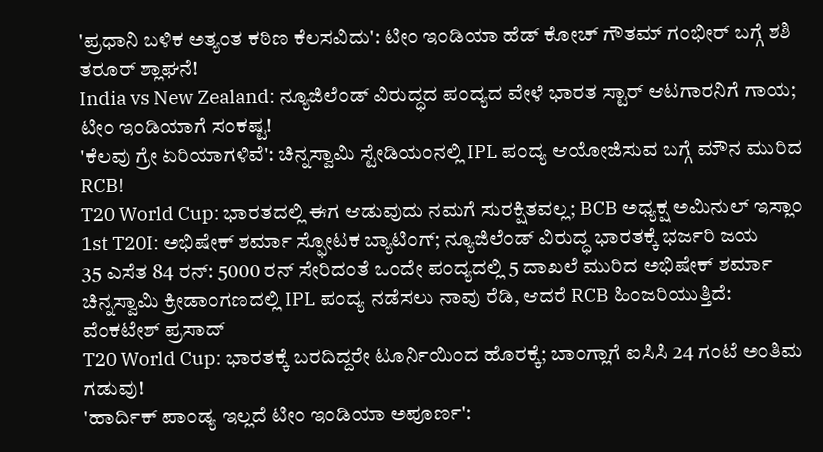'ಪ್ರಧಾನಿ ಬಳಿಕ ಅತ್ಯಂತ ಕಠಿಣ ಕೆಲಸವಿದು': ಟೀಂ ಇಂಡಿಯಾ ಹೆಡ್ ಕೋಚ್ ಗೌತಮ್ ಗಂಭೀರ್ ಬಗ್ಗೆ ಶಶಿ ತರೂರ್ ಶ್ಲಾಘನೆ!
India vs New Zealand: ನ್ಯೂಜಿಲೆಂಡ್ ವಿರುದ್ಧದ ಪಂದ್ಯದ ವೇಳೆ ಭಾರತ ಸ್ಟಾರ್ ಆಟಗಾರನಿಗೆ ಗಾಯ; ಟೀಂ ಇಂಡಿಯಾಗೆ ಸಂಕಷ್ಟ!
'ಕೆಲವು ಗ್ರೇ ಏರಿಯಾಗಳಿವೆ': ಚಿನ್ನಸ್ವಾಮಿ ಸ್ಟೇಡಿಯಂನಲ್ಲಿ IPL ಪಂದ್ಯ ಆಯೋಜಿಸುವ ಬಗ್ಗೆ ಮೌನ ಮುರಿದ RCB!
T20 World Cup: ಭಾರತದಲ್ಲಿ ಈಗ ಆಡುವುದು ನಮಗೆ ಸುರಕ್ಷಿತವಲ್ಲ; BCB ಅಧ್ಯಕ್ಷ ಅಮಿನುಲ್ ಇಸ್ಲಾಂ
1st T20I: ಅಭಿಷೇಕ್ ಶರ್ಮಾ ಸ್ಫೋಟಕ ಬ್ಯಾಟಿಂಗ್; ನ್ಯೂಜಿಲೆಂಡ್ ವಿರುದ್ಧ ಭಾರತಕ್ಕೆ ಭರ್ಜರಿ ಜಯ
35 ಎಸೆತ 84 ರನ್: 5000 ರನ್ ಸೇರಿದಂತೆ ಒಂದೇ ಪಂದ್ಯದಲ್ಲಿ 5 ದಾಖಲೆ ಮುರಿದ ಅಭಿಷೇಕ್ ಶರ್ಮಾ
ಚಿನ್ನಸ್ವಾಮಿ ಕ್ರೀಡಾಂಗಣದಲ್ಲಿ IPL ಪಂದ್ಯ ನಡೆಸಲು ನಾವು ರೆಡಿ, ಆದರೆ RCB ಹಿಂಜರಿಯುತ್ತಿದೆ: ವೆಂಕಟೇಶ್ ಪ್ರಸಾದ್
T20 World Cup: ಭಾರತಕ್ಕೆ ಬರದಿದ್ದರೇ ಟೂರ್ನಿಯಿಂದ ಹೊರಕ್ಕೆ; ಬಾಂಗ್ಲಾಗೆ ಐಸಿಸಿ 24 ಗಂಟೆ ಅಂತಿಮ ಗಡುವು!
'ಹಾರ್ದಿಕ್ ಪಾಂಡ್ಯ ಇಲ್ಲದೆ ಟೀಂ ಇಂಡಿಯಾ ಅಪೂರ್ಣ':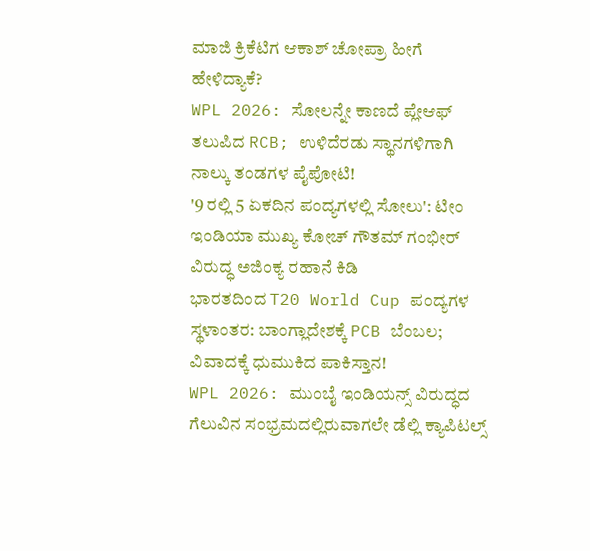ಮಾಜಿ ಕ್ರಿಕೆಟಿಗ ಆಕಾಶ್ ಚೋಪ್ರಾ ಹೀಗೆ ಹೇಳಿದ್ಯಾಕೆ?
WPL 2026: ಸೋಲನ್ನೇ ಕಾಣದೆ ಪ್ಲೇಆಫ್ ತಲುಪಿದ RCB; ಉಳಿದೆರಡು ಸ್ಥಾನಗಳಿಗಾಗಿ ನಾಲ್ಕು ತಂಡಗಳ ಪೈಪೋಟಿ!
'9 ರಲ್ಲಿ 5 ಏಕದಿನ ಪಂದ್ಯಗಳಲ್ಲಿ ಸೋಲು': ಟೀಂ ಇಂಡಿಯಾ ಮುಖ್ಯ ಕೋಚ್ ಗೌತಮ್ ಗಂಭೀರ್ ವಿರುದ್ಧ ಅಜಿಂಕ್ಯ ರಹಾನೆ ಕಿಡಿ
ಭಾರತದಿಂದ T20 World Cup ಪಂದ್ಯಗಳ ಸ್ಥಳಾಂತರ: ಬಾಂಗ್ಲಾದೇಶಕ್ಕೆ PCB ಬೆಂಬಲ; ವಿವಾದಕ್ಕೆ ಧುಮುಕಿದ ಪಾಕಿಸ್ತಾನ!
WPL 2026: ಮುಂಬೈ ಇಂಡಿಯನ್ಸ್ ವಿರುದ್ಧದ ಗೆಲುವಿನ ಸಂಭ್ರಮದಲ್ಲಿರುವಾಗಲೇ ಡೆಲ್ಲಿ ಕ್ಯಾಪಿಟಲ್ಸ್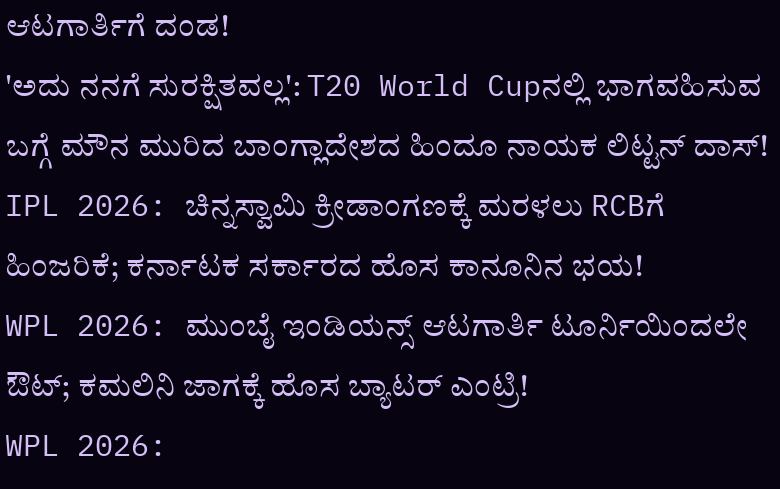ಆಟಗಾರ್ತಿಗೆ ದಂಡ!
'ಅದು ನನಗೆ ಸುರಕ್ಷಿತವಲ್ಲ': T20 World Cupನಲ್ಲಿ ಭಾಗವಹಿಸುವ ಬಗ್ಗೆ ಮೌನ ಮುರಿದ ಬಾಂಗ್ಲಾದೇಶದ ಹಿಂದೂ ನಾಯಕ ಲಿಟ್ಟನ್ ದಾಸ್!
IPL 2026: ಚಿನ್ನಸ್ವಾಮಿ ಕ್ರೀಡಾಂಗಣಕ್ಕೆ ಮರಳಲು RCBಗೆ ಹಿಂಜರಿಕೆ; ಕರ್ನಾಟಕ ಸರ್ಕಾರದ ಹೊಸ ಕಾನೂನಿನ ಭಯ!
WPL 2026: ಮುಂಬೈ ಇಂಡಿಯನ್ಸ್ ಆಟಗಾರ್ತಿ ಟೂರ್ನಿಯಿಂದಲೇ ಔಟ್; ಕಮಲಿನಿ ಜಾಗಕ್ಕೆ ಹೊಸ ಬ್ಯಾಟರ್ ಎಂಟ್ರಿ!
WPL 2026: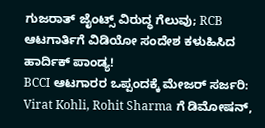ಗುಜರಾತ್ ಜೈಂಟ್ಸ್ ವಿರುದ್ಧ ಗೆಲುವು; RCB ಆಟಗಾರ್ತಿಗೆ ವಿಡಿಯೋ ಸಂದೇಶ ಕಳುಹಿಸಿದ ಹಾರ್ದಿಕ್ ಪಾಂಡ್ಯ!
BCCI ಆಟಗಾರರ ಒಪ್ಪಂದಕ್ಕೆ ಮೇಜರ್ ಸರ್ಜರಿ: Virat Kohli, Rohit Sharma ಗೆ ಡಿಮೋಷನ್,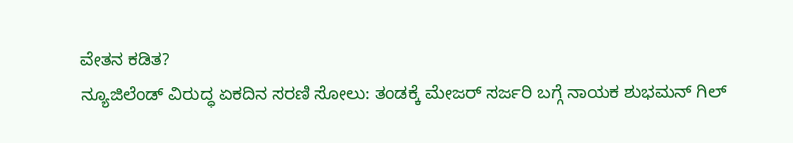ವೇತನ ಕಡಿತ?
ನ್ಯೂಜಿಲೆಂಡ್ ವಿರುದ್ಧ ಏಕದಿನ ಸರಣಿ ಸೋಲು: ತಂಡಕ್ಕೆ ಮೇಜರ್ ಸರ್ಜರಿ ಬಗ್ಗೆ ನಾಯಕ ಶುಭಮನ್ ಗಿಲ್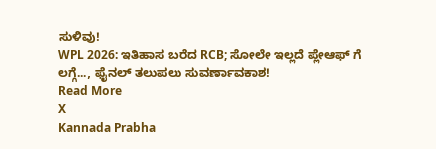ಸುಳಿವು!
WPL 2026: ಇತಿಹಾಸ ಬರೆದ RCB; ಸೋಲೇ ಇಲ್ಲದೆ ಪ್ಲೇಆಫ್ ಗೆ ಲಗ್ಗೆ..., ಫೈನಲ್ ತಲುಪಲು ಸುವರ್ಣಾವಕಾಶ!
Read More
X
Kannada Prabha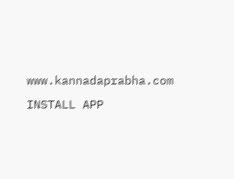www.kannadaprabha.com
INSTALL APP